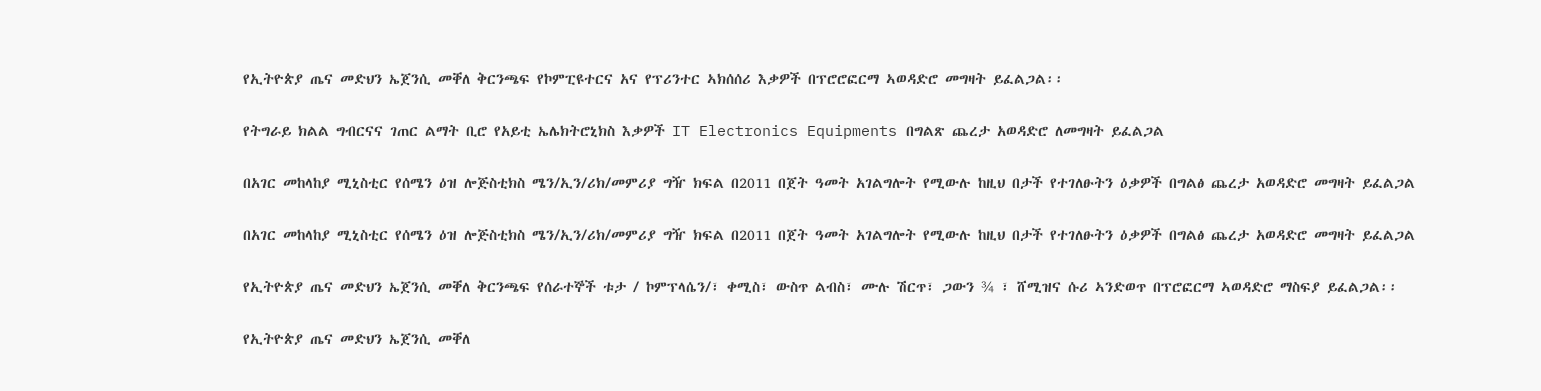የኢትዮጵያ ጤና መድህን ኤጀንሲ መቐለ ቅርንጫፍ የኮምፒዩተርና አና የፕሪንተር ኣክሰሰሪ እቃዎች በፕሮሮፎርማ ኣወዳድሮ መግዛት ይፈልጋል፡፡

የትግራይ ክልል ግብርናና ገጠር ልማት ቢሮ የአይቲ ኤሌክትሮኒክስ እቃዎች IT Electronics Equipments በግልጽ ጨረታ አወዳድሮ ለመግዛት ይፈልጋል

በአገር መከላከያ ሚኒስቲር የሰሜን ዕዝ ሎጅስቲክስ ሜን/ኢን/ሪክ/መምሪያ ግዥ ክፍል በ2011 በጀት ዓመት አገልግሎት የሚውሉ ከዚህ በታች የተገለፁትን ዕቃዎች በግልፅ ጨረታ አወዳድሮ መግዛት ይፈልጋል

በአገር መከላከያ ሚኒስቲር የሰሜን ዕዝ ሎጅስቲክስ ሜን/ኢን/ሪክ/መምሪያ ግዥ ክፍል በ2011 በጀት ዓመት አገልግሎት የሚውሉ ከዚህ በታች የተገለፁትን ዕቃዎች በግልፅ ጨረታ አወዳድሮ መግዛት ይፈልጋል

የኢትዮጵያ ጤና መድህን ኤጀንሲ መቐለ ቅርንጫፍ የሰራተኞች ቱታ / ኮምፕላሴን/፣ ቀሚስ፣ ውስጥ ልብስ፣ ሙሉ ሽርጥ፣ ጋውን ¾ ፣ ሸሚዝና ሱሪ ኣንድወጥ በፕሮፎርማ ኣወዳድሮ ማስፍያ ይፈልጋል፡፡

የኢትዮጵያ ጤና መድህን ኤጀንሲ መቐለ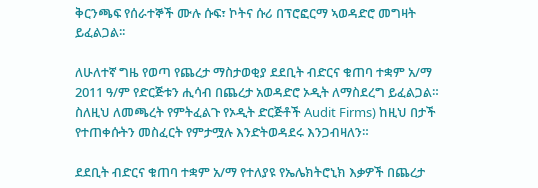ቅርንጫፍ የሰራተኞች ሙሉ ሱፍ፣ ኮትና ሱሪ በፕሮፎርማ ኣወዳድሮ መግዛት ይፈልጋል፡፡

ለሁለተኛ ግዜ የወጣ የጨረታ ማስታወቂያ ደደቢት ብድርና ቁጠባ ተቋም አ/ማ 2011 ዓ/ም የድርጅቱን ሒሳብ በጨረታ አወዳድሮ ኦዲት ለማስደረግ ይፈልጋል። ስለዚህ ለመጫረት የምትፈልጉ የኦዲት ድርጅቶች Audit Firms) ከዚህ በታች የተጠቀሱትን መስፈርት የምታሟሉ እንድትወዳደሩ እንጋብዛለን።

ደደቢት ብድርና ቁጠባ ተቋም አ/ማ የተለያዩ የኤሌክትሮኒክ እቃዎች በጨረታ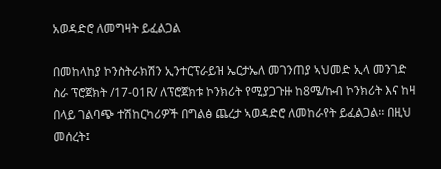አወዳድሮ ለመግዛት ይፈልጋል

በመከላከያ ኮንስትራክሽን ኢንተርፕራይዝ ኤርታኤለ መገንጠያ ኣህመድ ኢላ መንገድ ስራ ፕሮጀክት /17-01R/ ለፕሮጀክቱ ኮንክሪት የሚያጋጉዙ ከ8ሜ/ኩብ ኮንክሪት እና ከዛ በላይ ገልባጭ ተሽከርካሪዎች በግልፅ ጨረታ ኣወዳድሮ ለመከራየት ይፈልጋል፡፡ በዚህ መሰረት፤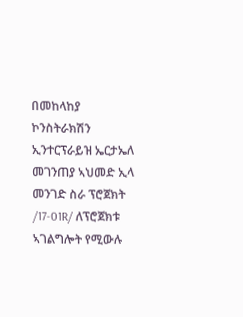በመከላከያ ኮንስትራክሽን ኢንተርፕራይዝ ኤርታኤለ መገንጠያ ኣህመድ ኢላ መንገድ ስራ ፕሮጀክት /17-01R/ ለፕሮጀክቱ ኣገልግሎት የሚውሉ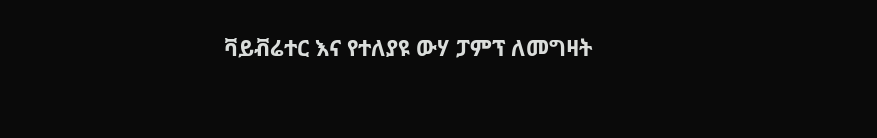ቫይቭሬተር እና የተለያዩ ውሃ ፓምፕ ለመግዛት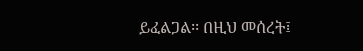ይፈልጋል፡፡ በዚህ መሰረት፤